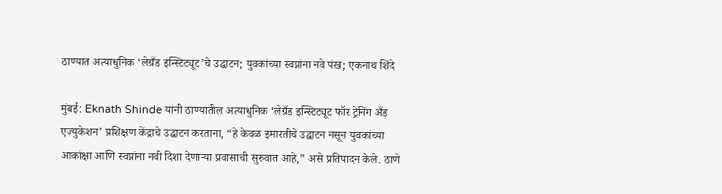ठाण्यात अत्याधुनिक ‘लेग्रँड इन्स्टिट्यूट’चे उद्घाटन; युवकांच्या स्वप्नांना नवे पंख; एकनाथ शिंदे

मुंबई: Eknath Shinde यांनी ठाण्यातील अत्याधुनिक ‘लेग्रँड इन्स्टिट्यूट फॉर ट्रेनिंग अँड एज्युकेशन’ प्रशिक्षण केंद्राचे उद्घाटन करताना, “हे केवळ इमारतीचे उद्घाटन नसून युवकांच्या आकांक्षा आणि स्वप्नांना नवी दिशा देणाऱ्या प्रवासाची सुरुवात आहे,” असे प्रतिपादन केले. ठाणे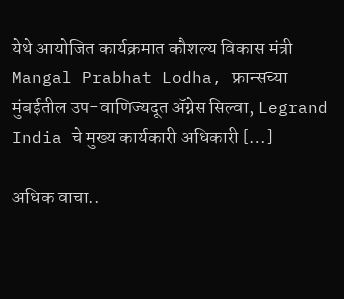येथे आयोजित कार्यक्रमात कौशल्य विकास मंत्री Mangal Prabhat Lodha, फ्रान्सच्या मुंबईतील उप-वाणिज्यदूत ॲग्नेस सिल्वा, Legrand India चे मुख्य कार्यकारी अधिकारी […]

अधिक वाचा..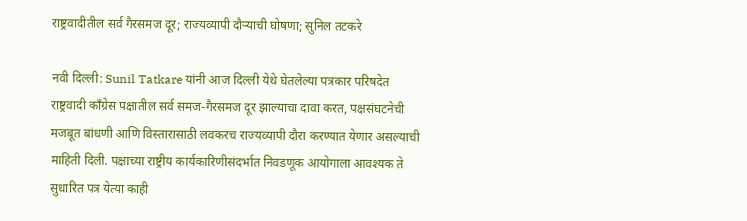राष्ट्रवादीतील सर्व गैरसमज दूर; राज्यव्यापी दौऱ्याची घोषणा; सुनिल तटकरे

नवी दिल्ली: Sunil Tatkare यांनी आज दिल्ली येथे घेतलेल्या पत्रकार परिषदेत राष्ट्रवादी काँग्रेस पक्षातील सर्व समज-गैरसमज दूर झाल्याचा दावा करत, पक्षसंघटनेची मजबूत बांधणी आणि विस्तारासाठी लवकरच राज्यव्यापी दौरा करण्यात येणार असल्याची माहिती दिली. पक्षाच्या राष्ट्रीय कार्यकारिणीसंदर्भात निवडणूक आयोगाला आवश्यक ते सुधारित पत्र येत्या काही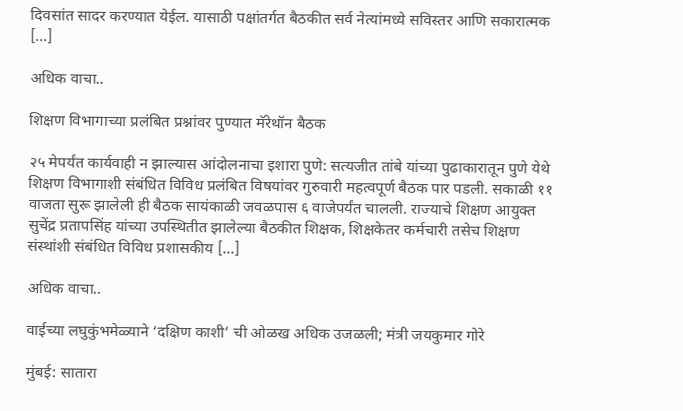दिवसांत सादर करण्यात येईल. यासाठी पक्षांतर्गत बैठकीत सर्व नेत्यांमध्ये सविस्तर आणि सकारात्मक […]

अधिक वाचा..

शिक्षण विभागाच्या प्रलंबित प्रश्नांवर पुण्यात मॅरेथॉन बैठक

२५ मेपर्यंत कार्यवाही न झाल्यास आंदोलनाचा इशारा पुणे: सत्यजीत तांबे यांच्या पुढाकारातून पुणे येथे शिक्षण विभागाशी संबंधित विविध प्रलंबित विषयांवर गुरुवारी महत्वपूर्ण बैठक पार पडली. सकाळी ११ वाजता सुरू झालेली ही बैठक सायंकाळी जवळपास ६ वाजेपर्यंत चालली. राज्याचे शिक्षण आयुक्त सुचेंद्र प्रतापसिंह यांच्या उपस्थितीत झालेल्या बैठकीत शिक्षक, शिक्षकेतर कर्मचारी तसेच शिक्षण संस्थांशी संबंधित विविध प्रशासकीय […]

अधिक वाचा..

वाईच्या लघुकुंभमेळ्याने ‘दक्षिण काशी’ ची ओळख अधिक उजळली; मंत्री जयकुमार गोरे

मुंबई: सातारा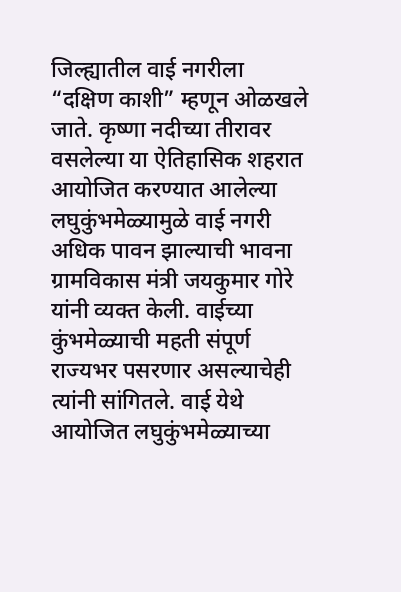जिल्ह्यातील वाई नगरीला “दक्षिण काशी” म्हणून ओळखले जाते. कृष्णा नदीच्या तीरावर वसलेल्या या ऐतिहासिक शहरात आयोजित करण्यात आलेल्या लघुकुंभमेळ्यामुळे वाई नगरी अधिक पावन झाल्याची भावना ग्रामविकास मंत्री जयकुमार गोरे यांनी व्यक्त केली. वाईच्या कुंभमेळ्याची महती संपूर्ण राज्यभर पसरणार असल्याचेही त्यांनी सांगितले. वाई येथे आयोजित लघुकुंभमेळ्याच्या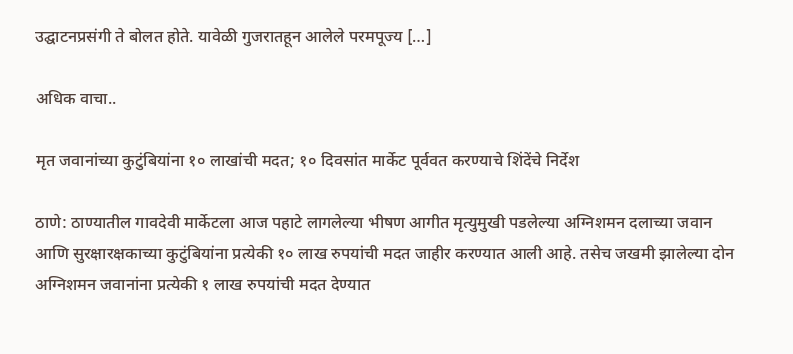उद्घाटनप्रसंगी ते बोलत होते. यावेळी गुजरातहून आलेले परमपूज्य […]

अधिक वाचा..

मृत जवानांच्या कुटुंबियांना १० लाखांची मदत; १० दिवसांत मार्केट पूर्ववत करण्याचे शिंदेंचे निर्देश

ठाणे: ठाण्यातील गावदेवी मार्केटला आज पहाटे लागलेल्या भीषण आगीत मृत्युमुखी पडलेल्या अग्निशमन दलाच्या जवान आणि सुरक्षारक्षकाच्या कुटुंबियांना प्रत्येकी १० लाख रुपयांची मदत जाहीर करण्यात आली आहे. तसेच जखमी झालेल्या दोन अग्निशमन जवानांना प्रत्येकी १ लाख रुपयांची मदत देण्यात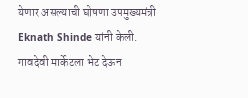येणार असल्याची घोषणा उपमुख्यमंत्री Eknath Shinde यांनी केली. गावदेवी मार्केटला भेट देऊन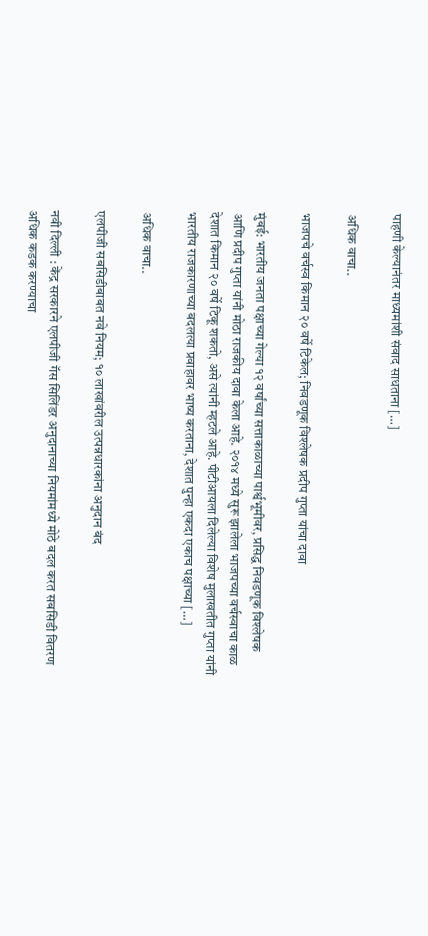पाहणी केल्यानंतर माध्यमांशी संवाद साधताना […]

अधिक वाचा..

भाजपचे वर्चस्व किमान २० वर्षे टिकेल; निवडणूक विश्लेषक प्रदीप गुप्ता यांचा दावा

मुंबई: भारतीय जनता पक्षाच्या गेल्या १२ वर्षांच्या सत्ताकाळाच्या पार्श्वभूमीवर, प्रसिद्ध निवडणूक विश्लेषक आणि प्रदीप गुप्ता यांनी मोठा राजकीय दावा केला आहे. २०१४ मध्ये सुरू झालेला भाजपच्या वर्चस्वाचा काळ देशात किमान २० वर्षे टिकू शकतो, असे त्यांनी म्हटले आहे. पीटीआयला दिलेल्या विशेष मुलाखतीत गुप्ता यांनी भारतीय राजकारणाच्या बदलत्या प्रवाहावर भाष्य करताना, देशात पुन्हा एकदा एकाच पक्षाच्या […]

अधिक वाचा..

एलपीजी सबसिडीबाबत नवे नियम; १० लाखांवरील उत्पन्नधारकांना अनुदान बंद

नवी दिल्ली : केंद्र सरकारने एलपीजी गॅस सिलिंडर अनुदानाच्या नियमांमध्ये मोठे बदल करत सबसिडी वितरण अधिक कडक करण्याचा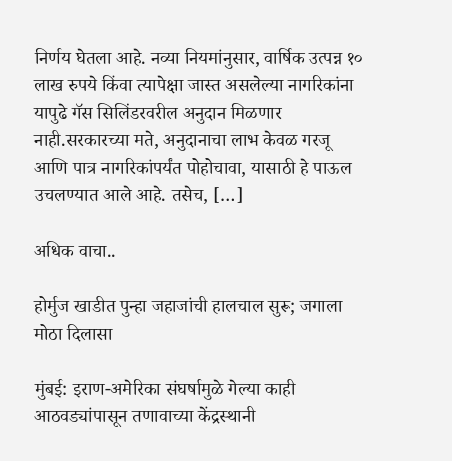निर्णय घेतला आहे. नव्या नियमांनुसार, वार्षिक उत्पन्न १० लाख रुपये किंवा त्यापेक्षा जास्त असलेल्या नागरिकांना यापुढे गॅस सिलिंडरवरील अनुदान मिळणार नाही.सरकारच्या मते, अनुदानाचा लाभ केवळ गरजू आणि पात्र नागरिकांपर्यंत पोहोचावा, यासाठी हे पाऊल उचलण्यात आले आहे. तसेच, […]

अधिक वाचा..

होर्मुज खाडीत पुन्हा जहाजांची हालचाल सुरू; जगाला मोठा दिलासा

मुंबई: इराण-अमेरिका संघर्षामुळे गेल्या काही आठवड्यांपासून तणावाच्या केंद्रस्थानी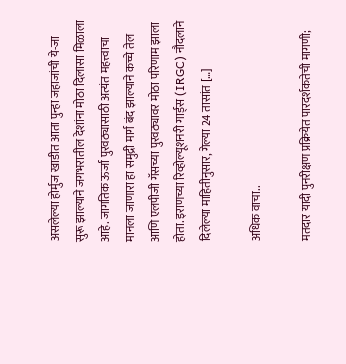असलेल्या होर्मुज खाडीत आता पुन्हा जहाजांची ये-जा सुरू झाल्याने जगभरातील देशांना मोठा दिलासा मिळाला आहे. जागतिक ऊर्जा पुरवठ्यासाठी अत्यंत महत्त्वाचा मानला जाणारा हा समुद्री मार्ग बंद झाल्याने कच्चे तेल आणि एलपीजी गॅसच्या पुरवठ्यावर मोठा परिणाम झाला होता. इराणच्या रिव्होल्यूशनरी गार्ड्स (IRGC) नौदलाने दिलेल्या माहितीनुसार, गेल्या 24 तासांत […]

अधिक वाचा..

मतदार यादी पुनरीक्षण प्रक्रियेत पारदर्शकतेची मागणी;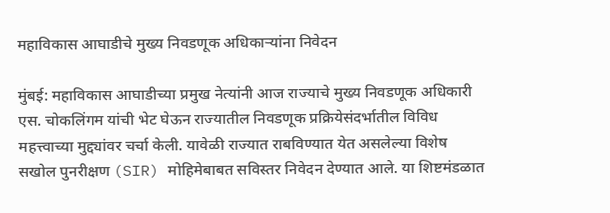महाविकास आघाडीचे मुख्य निवडणूक अधिकाऱ्यांना निवेदन

मुंबई: महाविकास आघाडीच्या प्रमुख नेत्यांनी आज राज्याचे मुख्य निवडणूक अधिकारी एस. चोकलिंगम यांची भेट घेऊन राज्यातील निवडणूक प्रक्रियेसंदर्भातील विविध महत्त्वाच्या मुद्द्यांवर चर्चा केली. यावेळी राज्यात राबविण्यात येत असलेल्या विशेष सखोल पुनरीक्षण (SIR) मोहिमेबाबत सविस्तर निवेदन देण्यात आले. या शिष्टमंडळात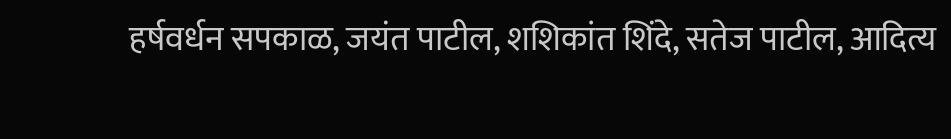हर्षवर्धन सपकाळ, जयंत पाटील, शशिकांत शिंदे, सतेज पाटील, आदित्य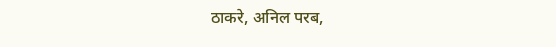ठाकरे, अनिल परब,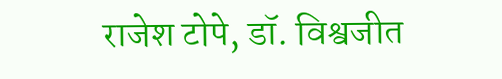राजेश टोपे, डॉ. विश्वजीत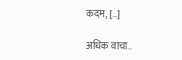कदम, […]

अधिक वाचा..